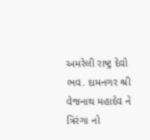અમરેલી રાષ્ટ્ર દેવો ભવ. દામનગર શ્રી વેજનાથ મહાદેવ ને ત્રિરંગા નો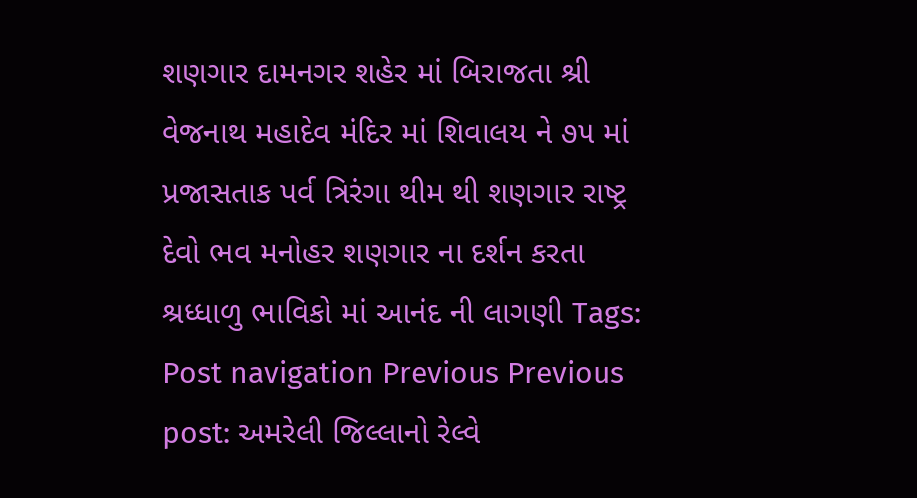શણગાર દામનગર શહેર માં બિરાજતા શ્રી વેજનાથ મહાદેવ મંદિર માં શિવાલય ને ૭૫ માં પ્રજાસતાક પર્વ ત્રિરંગા થીમ થી શણગાર રાષ્ટ્ર દેવો ભવ મનોહર શણગાર ના દર્શન કરતા શ્રધ્ધાળુ ભાવિકો માં આનંદ ની લાગણી Tags: Post navigation Previous Previous post: અમરેલી જિલ્લાનો રેલ્વે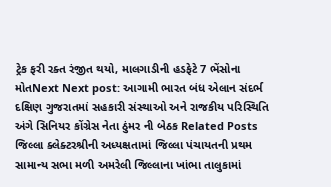ટ્રેક ફરી રક્ત રંજીત થયો, માલગાડીની હડફેટે 7 ભેંસોના મોતNext Next post: આગામી ભારત બંધ એલાન સંદર્ભ દક્ષિણ ગુજરાતમાં સહકારી સંસ્થાઓ અને રાજકીય પરિસ્થિતિ અંગે સિનિયર કોંગ્રેસ નેતા ઠુંમર ની બેઠક Related Posts જિલ્લા ક્લેક્ટરશ્રીની અધ્યક્ષતામાં જિલ્લા પંચાયતની પ્રથમ સામાન્ય સભા મળી અમરેલી જિલ્લાના ખાંભા તાલુકામાં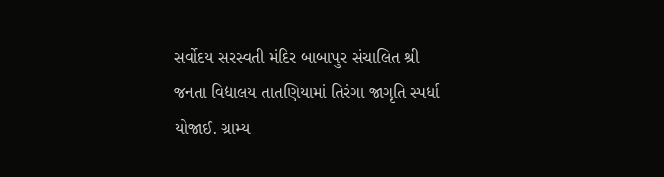સર્વોદય સરસ્વતી મંદિર બાબાપુર સંચાલિત શ્રી જનતા વિદ્યાલય તાતણિયામાં તિરંગા જાગૃતિ સ્પર્ધા યોજાઈ. ગ્રામ્ય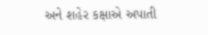અને શહેર કક્ષાએ અપાતી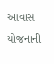આવાસ યોજનાની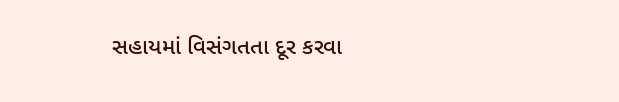સહાયમાં વિસંગતતા દૂર કરવા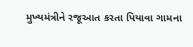મુખ્યમંત્રીને રજૂઆત કરતા પિયાવા ગામના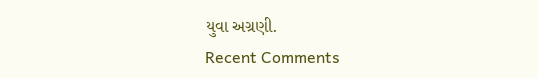યુવા અગ્રણી.
Recent Comments